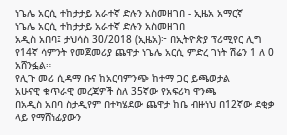ነጌሌ አርሲ ተከታታይ አራተኛ ድሉን አስመዘገበ - ኢዜአ አማርኛ
ነጌሌ አርሲ ተከታታይ አራተኛ ድሉን አስመዘገበ
አዲስ አበባ፤ ታህሳስ 30/2018 (ኢዜአ)፦ በኢትዮጵያ ፕሪሚየር ሊግ የ14ኛ ሳምንት የመጀመሪያ ጨዋታ ነጌሌ አርሲ ምድረ ገነት ሽሬን 1 ለ 0 አሸንፏል።
የሊጉ መሪ ሲዳማ ቡና ከአርባምንጭ ከተማ ጋር ይጫወታል
አሁናዊ ቁጥራዊ መረጃዎች ስለ 35ኛው የአፍሪካ ዋንጫ
በአዲስ አበባ ስታዲየም በተካሄደው ጨዋታ ከቤ ብዙነህ በ12ኛው ደቂቃ ላይ የማሸነፊያውን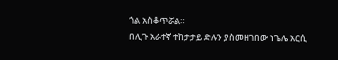ጎል አስቆጥሯል።
በሊጉ አራተኛ ተከታታይ ድሉን ያስመዘገበው ነጌሌ አርሲ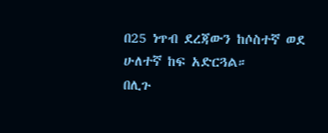በ25 ነጥብ ደረጃውን ከሶስተኛ ወደ ሁለተኛ ከፍ አድርጓል።
በሊጉ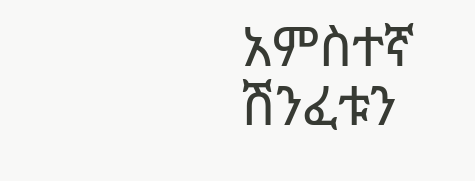አምስተኛ ሽንፈቱን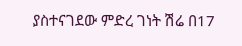ያስተናገደው ምድረ ገነት ሽሬ በ17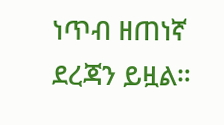ነጥብ ዘጠነኛ ደረጃን ይዟል።